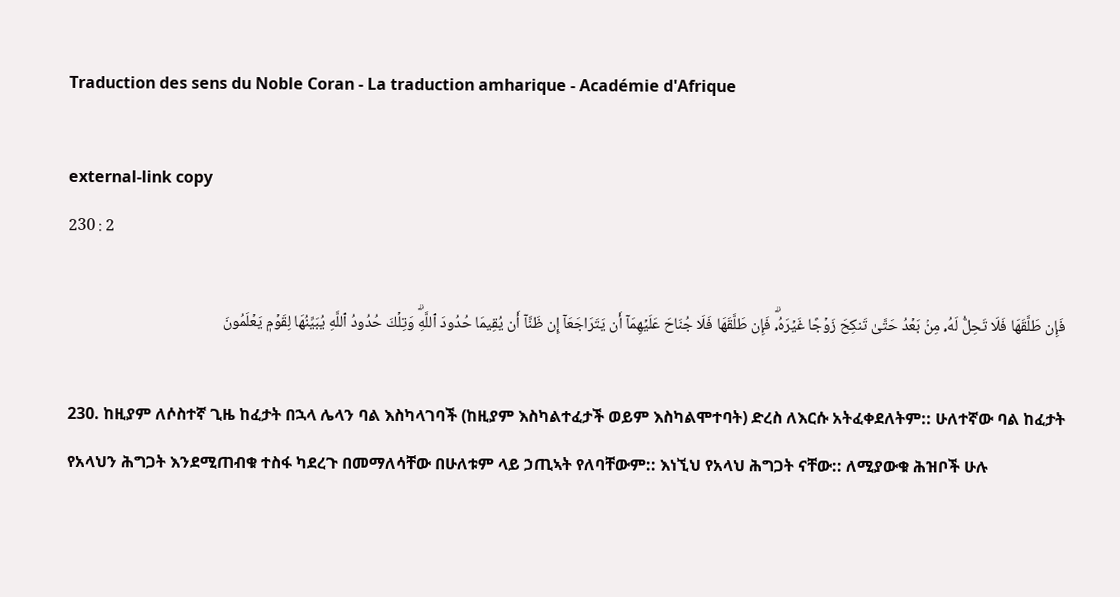Traduction des sens du Noble Coran - La traduction amharique - Académie d'Afrique

external-link copy
230 : 2

فَإِن طَلَّقَهَا فَلَا تَحِلُّ لَهُۥ مِنۢ بَعۡدُ حَتَّىٰ تَنكِحَ زَوۡجًا غَيۡرَهُۥۗ فَإِن طَلَّقَهَا فَلَا جُنَاحَ عَلَيۡهِمَآ أَن يَتَرَاجَعَآ إِن ظَنَّآ أَن يُقِيمَا حُدُودَ ٱللَّهِۗ وَتِلۡكَ حُدُودُ ٱللَّهِ يُبَيِّنُهَا لِقَوۡمٖ يَعۡلَمُونَ

230. ከዚያም ለሶስተኛ ጊዜ ከፈታት በኋላ ሌላን ባል እስካላገባች (ከዚያም እስካልተፈታች ወይም እስካልሞተባት) ድረስ ለእርሱ አትፈቀደለትም:: ሁለተኛው ባል ከፈታት የአላህን ሕግጋት እንደሚጠብቁ ተስፋ ካደረጉ በመማለሳቸው በሁለቱም ላይ ኃጢኣት የለባቸውም:: እነኚህ የአላህ ሕግጋት ናቸው:: ለሚያውቁ ሕዝቦች ሁሉ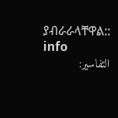ያብራራላቸዋል:: info
التفاسير: